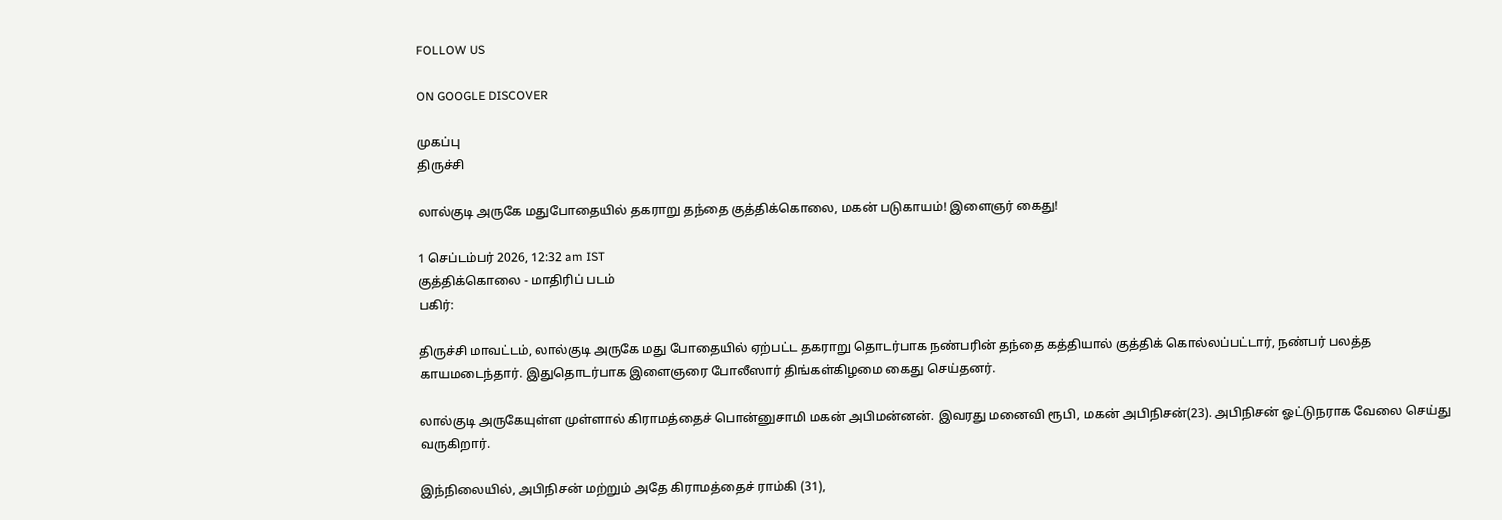FOLLOW US

ON GOOGLE DISCOVER

முகப்பு
திருச்சி

லால்குடி அருகே மதுபோதையில் தகராறு தந்தை குத்திக்கொலை, மகன் படுகாயம்! இளைஞர் கைது!

1 செப்டம்பர் 2026, 12:32 am IST
குத்திக்கொலை - மாதிரிப் படம்
பகிர்:

திருச்சி மாவட்டம், லால்குடி அருகே மது போதையில் ஏற்பட்ட தகராறு தொடர்பாக நண்பரின் தந்தை கத்தியால் குத்திக் கொல்லப்பட்டார், நண்பர் பலத்த காயமடைந்தார். இதுதொடர்பாக இளைஞரை போலீஸார் திங்கள்கிழமை கைது செய்தனர்.

லால்குடி அருகேயுள்ள முள்ளால் கிராமத்தைச் பொன்னுசாமி மகன் அபிமன்னன். இவரது மனைவி ரூபி, மகன் அபிநிசன்(23). அபிநிசன் ஓட்டுநராக வேலை செய்து வருகிறார்.

இந்நிலையில், அபிநிசன் மற்றும் அதே கிராமத்தைச் ராம்கி (31),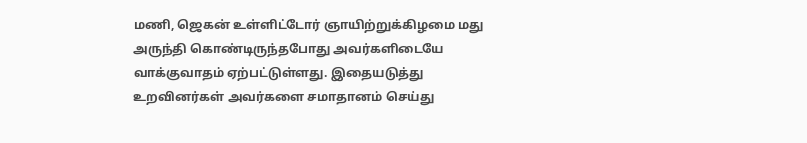மணி, ஜெகன் உள்ளிட்டோர் ஞாயிற்றுக்கிழமை மது அருந்தி கொண்டிருந்தபோது அவர்களிடையே வாக்குவாதம் ஏற்பட்டுள்ளது. இதையடுத்து உறவினர்கள் அவர்களை சமாதானம் செய்து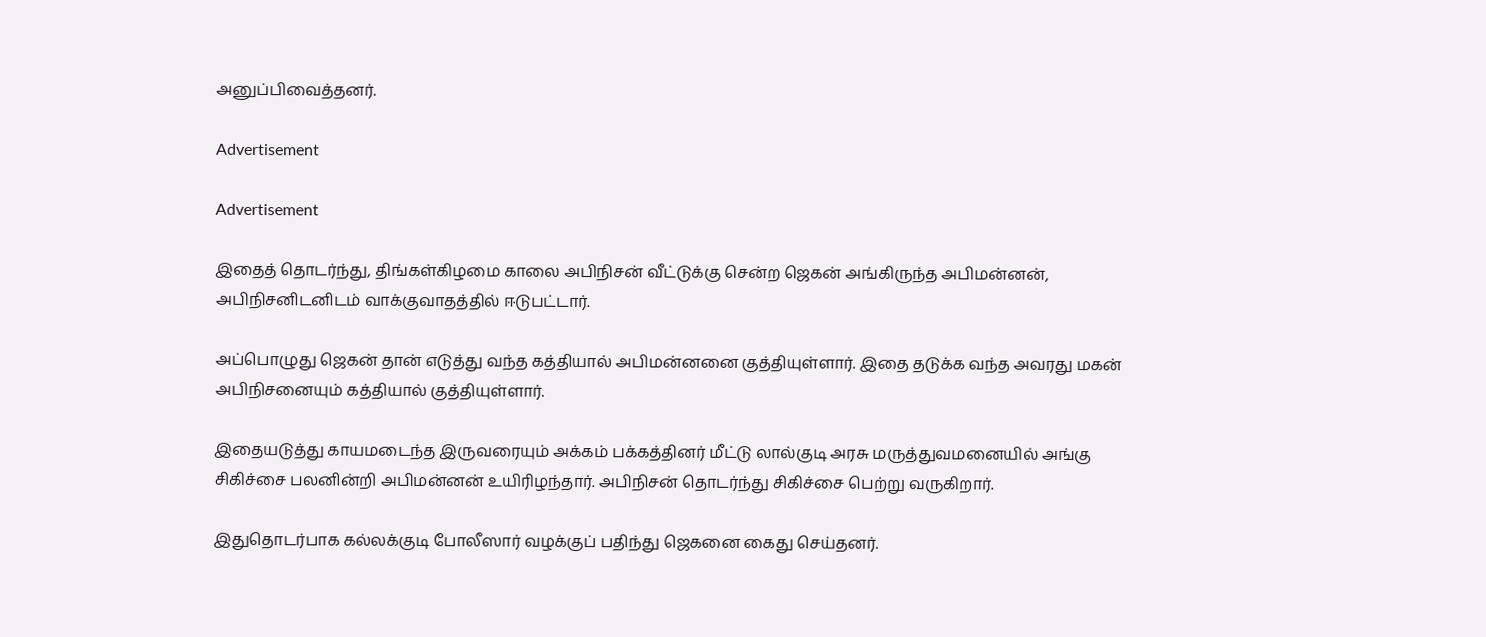அனுப்பிவைத்தனர்.

Advertisement

Advertisement

இதைத் தொடர்ந்து, திங்கள்கிழமை காலை அபிநிசன் வீட்டுக்கு சென்ற ஜெகன் அங்கிருந்த அபிமன்னன், அபிநிசனிடனிடம் வாக்குவாதத்தில் ஈடுபட்டார்.

அப்பொழுது ஜெகன் தான் எடுத்து வந்த கத்தியால் அபிமன்னனை குத்தியுள்ளார். இதை தடுக்க வந்த அவரது மகன் அபிநிசனையும் கத்தியால் குத்தியுள்ளார்.

இதையடுத்து காயமடைந்த இருவரையும் அக்கம் பக்கத்தினர் மீட்டு லால்குடி அரசு மருத்துவமனையில் அங்கு சிகிச்சை பலனின்றி அபிமன்னன் உயிரிழந்தார். அபிநிசன் தொடர்ந்து சிகிச்சை பெற்று வருகிறார்.

இதுதொடர்பாக கல்லக்குடி போலீஸார் வழக்குப் பதிந்து ஜெகனை கைது செய்தனர்.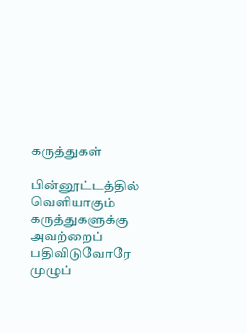கருத்துகள்

பின்னூட்டத்தில் வெளியாகும் கருத்துகளுக்கு அவற்றைப் பதிவிடுவோரே முழுப்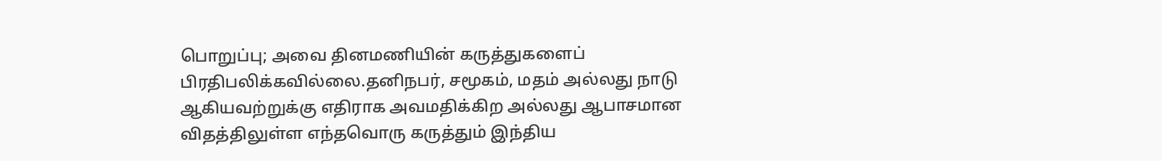பொறுப்பு; அவை தினமணியின் கருத்துகளைப் பிரதிபலிக்கவில்லை.தனிநபர், சமூகம், மதம் அல்லது நாடு ஆகியவற்றுக்கு எதிராக அவமதிக்கிற அல்லது ஆபாசமான விதத்திலுள்ள எந்தவொரு கருத்தும் இந்திய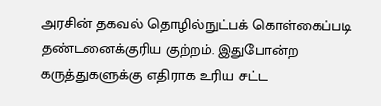அரசின் தகவல் தொழில்நுட்பக் கொள்கைப்படி தண்டனைக்குரிய குற்றம். இதுபோன்ற கருத்துகளுக்கு எதிராக உரிய சட்ட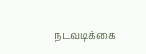நடவடிக்கை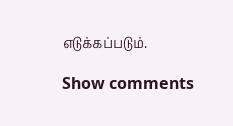எடுக்கப்படும்.

Show comments